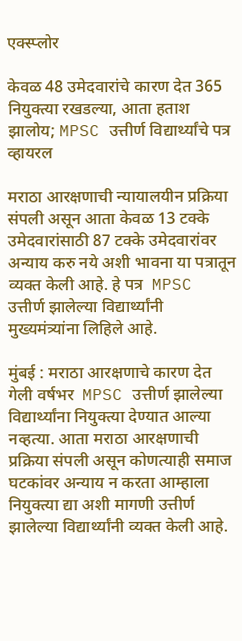एक्स्प्लोर

केवळ 48 उमेदवारांचे कारण देत 365 नियुक्त्या रखडल्या, आता हताश झालोय; MPSC उत्तीर्ण विद्यार्थ्यांचे पत्र व्हायरल

मराठा आरक्षणाची न्यायालयीन प्रक्रिया संपली असून आता केवळ 13 टक्के उमेदवारांसाठी 87 टक्के उमेदवारांवर अन्याय करु नये अशी भावना या पत्रातून व्यक्त केली आहे. हे पत्र  MPSC उत्तीर्ण झालेल्या विद्यार्थ्यांनी मुख्यमंत्र्यांना लिहिले आहे.

मुंबई : मराठा आरक्षणाचे कारण देत गेली वर्षभर  MPSC उत्तीर्ण झालेल्या विद्यार्थ्यांना नियुक्त्या देण्यात आल्या नव्हत्या. आता मराठा आरक्षणाची प्रक्रिया संपली असून कोणत्याही समाज घटकांवर अन्याय न करता आम्हाला नियुक्त्या द्या अशी मागणी उत्तीर्ण झालेल्या विद्यार्थ्यांनी व्यक्त केली आहे.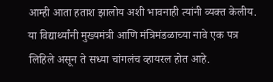आम्ही आता हताश झालोय अशी भावनाही त्यांनी व्यक्त केलीय.  या विद्यार्थ्यांनी मुख्यमंत्री आणि मंत्रिमंडळाच्या नावे एक पत्र लिहिले असून ते सध्या चांगलंच व्हायरल होत आहे.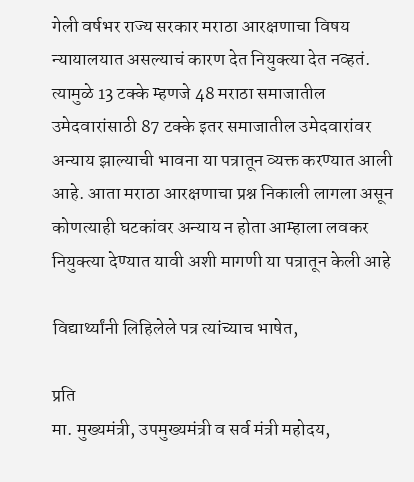गेली वर्षभर राज्य सरकार मराठा आरक्षणाचा विषय न्यायालयात असल्याचं कारण देत नियुक्त्या देत नव्हतं. त्यामुळे 13 टक्के म्हणजे 48 मराठा समाजातील उमेदवारांसाठी 87 टक्के इतर समाजातील उमेदवारांवर अन्याय झाल्याची भावना या पत्रातून व्यक्त करण्यात आली आहे. आता मराठा आरक्षणाचा प्रश्न निकाली लागला असून कोणत्याही घटकांवर अन्याय न होता आम्हाला लवकर नियुक्त्या देण्यात यावी अशी मागणी या पत्रातून केली आहे

विद्यार्थ्यांनी लिहिलेले पत्र त्यांच्याच भाषेत,

प्रति
मा. मुख्यमंत्री, उपमुख्यमंत्री व सर्व मंत्री महोदय,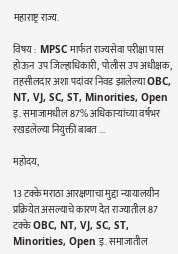महाराष्ट्र राज्य.

विषय :  MPSC मार्फत राज्यसेवा परीक्षा पास होऊन  उप जिल्हाधिकारी, पोलीस उप अधीक्षक, तहसीलदार अशा पदांवर निवड झालेल्या OBC, NT, VJ, SC, ST, Minorities, Open इ. समाजामधील 87% अधिकाऱ्यांच्या वर्षभर रखडलेल्या नियुक्ती बाबत ...

महोदय,

13 टक्के मराठा आरक्षणाचा मुद्दा न्यायालयीन प्रक्रियेत असल्याचे कारण देत राज्यातील 87 टक्के OBC, NT, VJ, SC, ST, Minorities, Open इ. समाजातील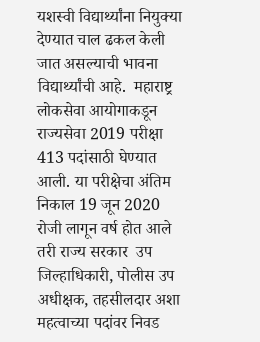यशस्वी विद्यार्थ्यांना नियुक्या देण्यात चाल ढकल केली जात असल्याची भावना विद्यार्थ्यांची आहे.  महाराष्ट्र लोकसेवा आयोगाकडून राज्यसेवा 2019 परीक्षा 413 पदांसाठी घेण्यात आली. या परीक्षेचा अंतिम निकाल 19 जून 2020 रोजी लागून वर्ष होत आले तरी राज्य सरकार  उप जिल्हाधिकारी, पोलीस उप अधीक्षक, तहसीलदार अशा महत्वाच्या पदांवर निवड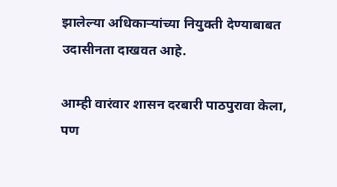झालेल्या अधिकाऱ्यांच्या नियुक्ती देण्याबाबत उदासीनता दाखवत आहे.

आम्ही वारंवार शासन दरबारी पाठपुरावा केला, पण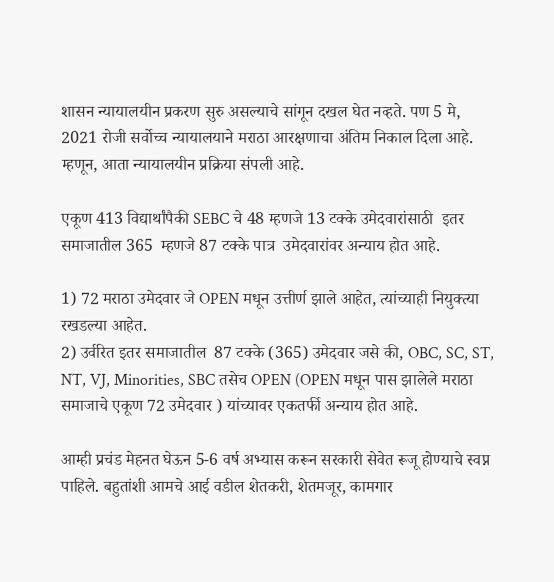शासन न्यायालयीन प्रकरण सुरु असल्याचे सांगून दखल घेत नव्हते. पण 5 मे, 2021 रोजी सर्वोच्च न्यायालयाने मराठा आरक्षणाचा अंतिम निकाल दिला आहे. म्हणून, आता न्यायालयीन प्रक्रिया संपली आहे.

एकूण 413 विद्यार्थांपैकी SEBC चे 48 म्हणजे 13 टक्के उमेदवारांसाठी  इतर समाजातील 365  म्हणजे 87 टक्के पात्र  उमेदवारांवर अन्याय होत आहे.

1) 72 मराठा उमेदवार जे OPEN मधून उत्तीर्ण झाले आहेत, त्यांच्याही नियुक्त्या रखडल्या आहेत.
2) उर्वरित इतर समाजातील  87 टक्के (365) उमेदवार जसे की, OBC, SC, ST, NT, VJ, Minorities, SBC तसेच OPEN (OPEN मधून पास झालेले मराठा समाजाचे एकूण 72 उमेदवार ) यांच्यावर एकतर्फी अन्याय होत आहे.

आम्ही प्रचंड मेहनत घेऊन 5-6 वर्ष अभ्यास करून सरकारी सेवेत रूजू होण्याचे स्वप्न पाहिले. बहुतांशी आमचे आई वडील शेतकरी, शेतमजूर, कामगार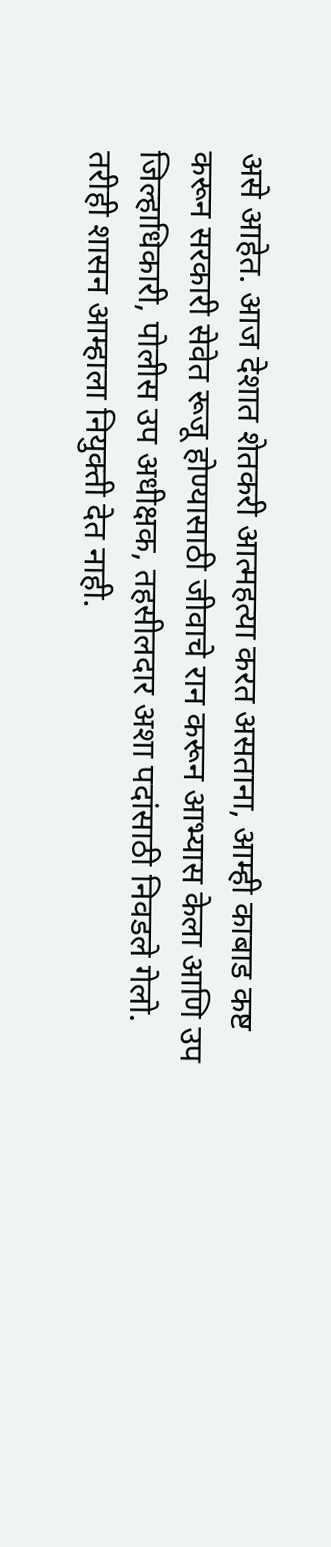असे आहेत. आज देशात शेतकरी आत्महत्या करत असताना, आम्ही काबाड कष्ट करून सरकारी सेवेत रूजू होण्यासाठी जीवाचे रान करून आभ्यास केला आणि उप जिल्हाधिकारी, पोलीस उप अधीक्षक, तहसीलदार अशा पदांसाठी निवडले गेलो. तरीही शासन आम्हाला नियुक्ती देत नाही.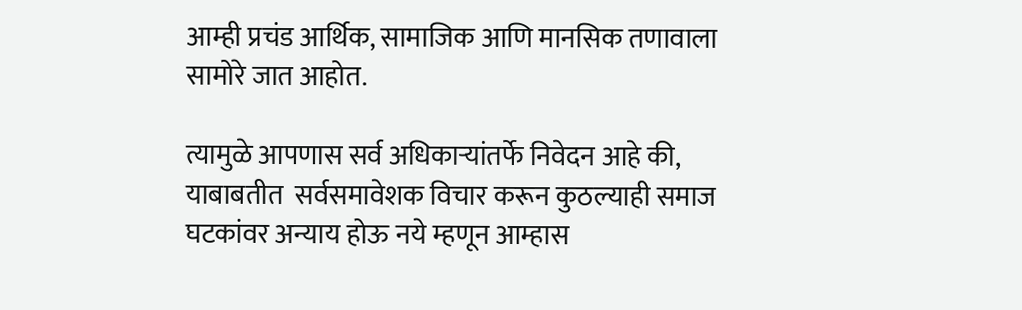आम्ही प्रचंड आर्थिक, सामाजिक आणि मानसिक तणावाला सामोरे जात आहोत.

त्यामुळे आपणास सर्व अधिकाऱ्यांतर्फे निवेदन आहे की, याबाबतीत  सर्वसमावेशक विचार करून कुठल्याही समाज घटकांवर अन्याय होऊ नये म्हणून आम्हास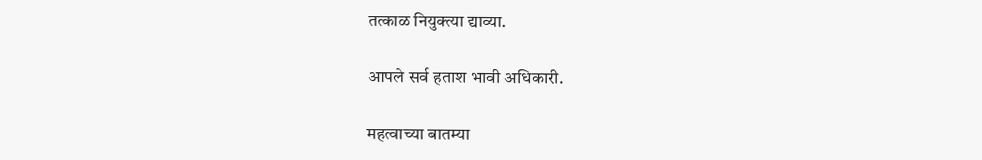तत्काळ नियुक्त्या द्याव्या.

आपले सर्व हताश भावी अधिकारी.

महत्वाच्या बातम्या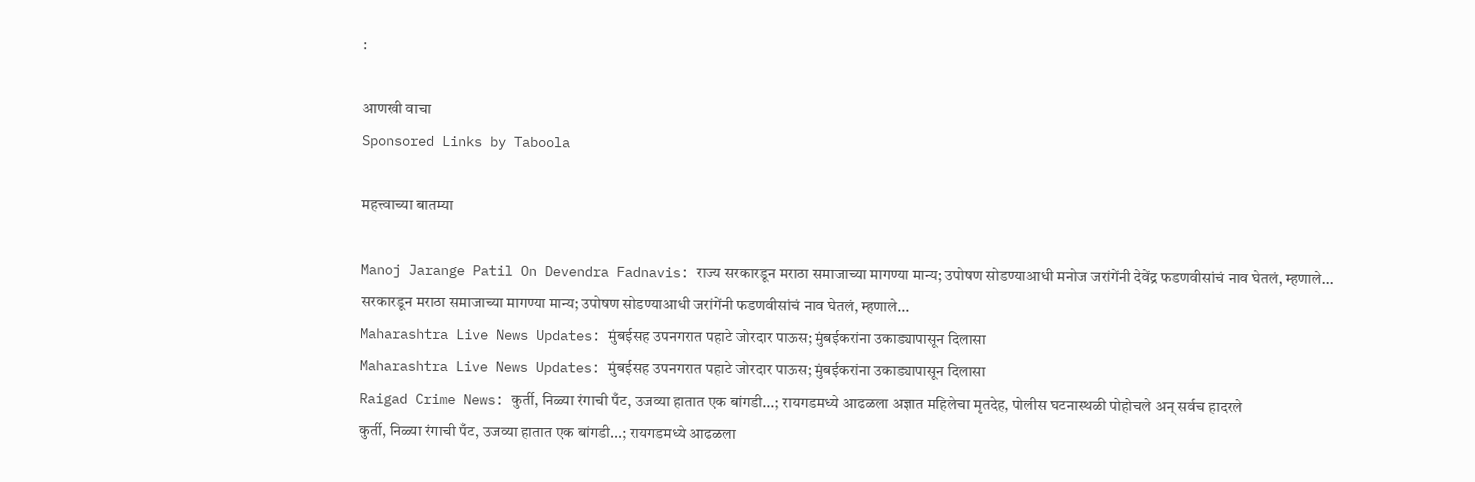:

आणखी वाचा
Sponsored Links by Taboola

महत्त्वाच्या बातम्या

Manoj Jarange Patil On Devendra Fadnavis: राज्य सरकारडून मराठा समाजाच्या मागण्या मान्य; उपोषण सोडण्याआधी मनोज जरांगेंनी देवेंद्र फडणवीसांचं नाव घेतलं, म्हणाले...
सरकारडून मराठा समाजाच्या मागण्या मान्य; उपोषण सोडण्याआधी जरांगेंनी फडणवीसांचं नाव घेतलं, म्हणाले...
Maharashtra Live News Updates: मुंबईसह उपनगरात पहाटे जोरदार पाऊस; मुंबईकरांना उकाड्यापासून दिलासा
Maharashtra Live News Updates: मुंबईसह उपनगरात पहाटे जोरदार पाऊस; मुंबईकरांना उकाड्यापासून दिलासा
Raigad Crime News: कुर्ती, निळ्या रंगाची पँट, उजव्या हातात एक बांगडी...; रायगडमध्ये आढळला अज्ञात महिलेचा मृतदेह, पोलीस घटनास्थळी पोहोचले अन् सर्वच हादरले
कुर्ती, निळ्या रंगाची पँट, उजव्या हातात एक बांगडी...; रायगडमध्ये आढळला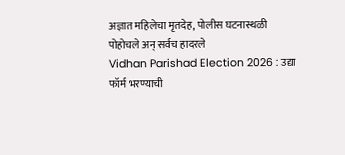अज्ञात महिलेचा मृतदेह, पोलीस घटनास्थळी पोहोचले अन् सर्वच हादरले
Vidhan Parishad Election 2026 : उद्या फॉर्म भरण्याची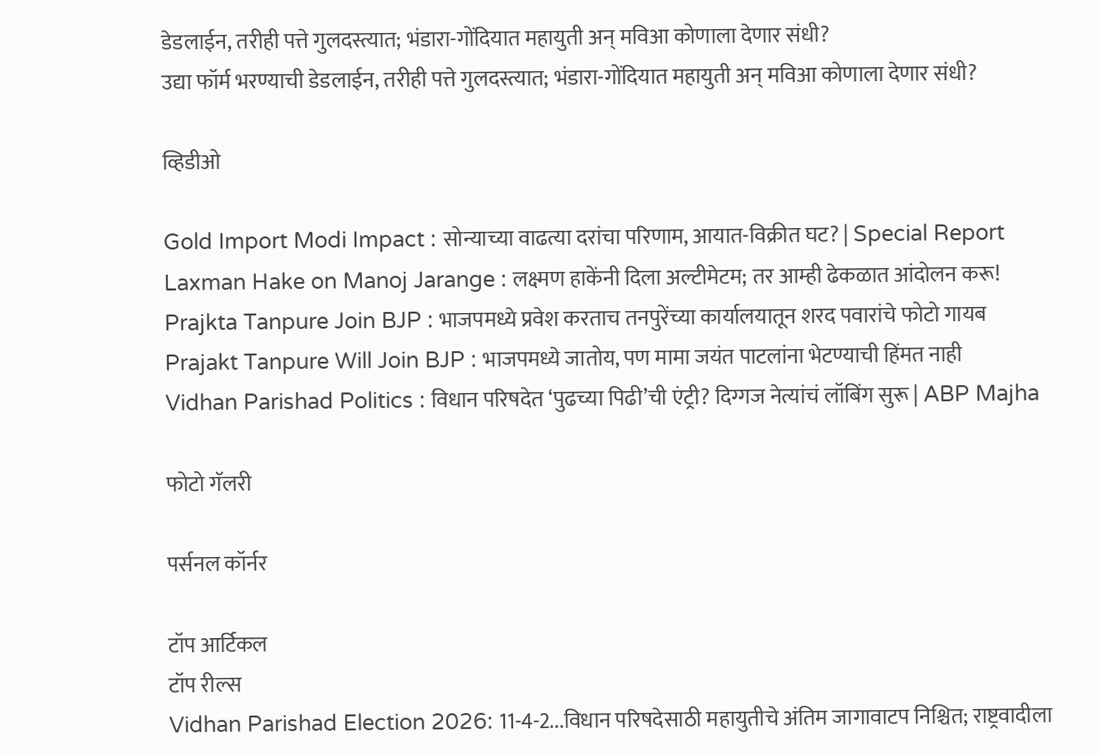डेडलाईन, तरीही पत्ते गुलदस्त्यात; भंडारा-गोंदियात महायुती अन् मविआ कोणाला देणार संधी?
उद्या फॉर्म भरण्याची डेडलाईन, तरीही पत्ते गुलदस्त्यात; भंडारा-गोंदियात महायुती अन् मविआ कोणाला देणार संधी?

व्हिडीओ

Gold Import Modi Impact : सोन्याच्या वाढत्या दरांचा परिणाम, आयात-विक्रीत घट? | Special Report
Laxman Hake on Manoj Jarange : लक्ष्मण हाकेंनी दिला अल्टीमेटम; तर आम्ही ढेकळात आंदोलन करू!
Prajkta Tanpure Join BJP : भाजपमध्ये प्रवेश करताच तनपुरेंच्या कार्यालयातून शरद पवारांचे फोटो गायब
Prajakt Tanpure Will Join BJP : भाजपमध्ये जातोय, पण मामा जयंत पाटलांना भेटण्याची हिंमत नाही
Vidhan Parishad Politics : विधान परिषदेत ‘पुढच्या पिढी’ची एंट्री? दिग्गज नेत्यांचं लॉबिंग सुरू | ABP Majha

फोटो गॅलरी

पर्सनल कॉर्नर

टॉप आर्टिकल
टॉप रील्स
Vidhan Parishad Election 2026: 11-4-2...विधान परिषदेसाठी महायुतीचे अंतिम जागावाटप निश्चित; राष्ट्रवादीला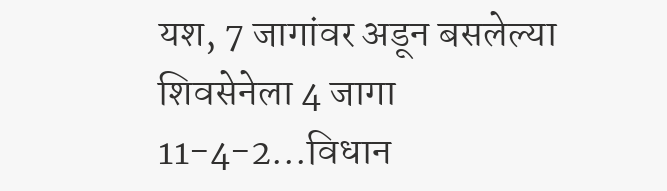यश, 7 जागांवर अडून बसलेल्या शिवसेनेला 4 जागा
11-4-2...विधान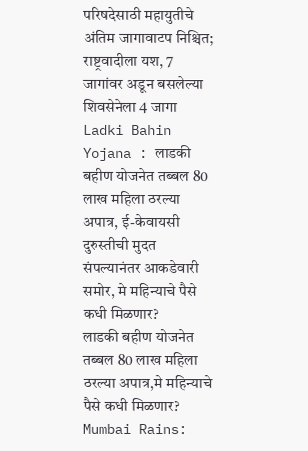परिषदेसाठी महायुतीचे अंतिम जागावाटप निश्चित; राष्ट्रवादीला यश, 7 जागांवर अडून बसलेल्या शिवसेनेला 4 जागा
Ladki Bahin Yojana : लाडकी बहीण योजनेत तब्बल 80 लाख महिला ठरल्या अपात्र, ई-केवायसी दुरुस्तीची मुदत संपल्यानंतर आकडेवारी समोर, मे महिन्याचे पैसे कधी मिळणार?
लाडकी बहीण योजनेत तब्बल 80 लाख महिला ठरल्या अपात्र,मे महिन्याचे पैसे कधी मिळणार?
Mumbai Rains: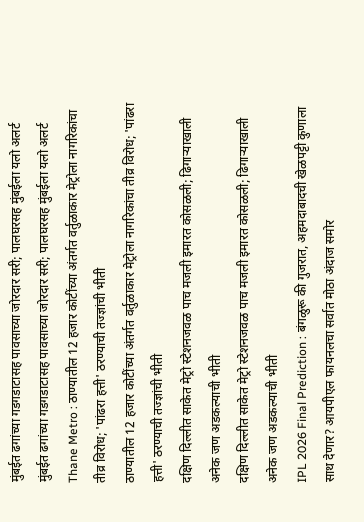मुंबईत ढगांच्या गडगडाटासह पावसाच्या जोरदार सरी; पालघरसह मुंबईला यलो अलर्ट
मुंबईत ढगांच्या गडगडाटासह पावसाच्या जोरदार सरी; पालघरसह मुंबईला यलो अलर्ट
Thane Metro : ठाण्यातील 12 हजार कोटींच्या अंतर्गत वर्तुळाकार मेट्रोला नागरिकांचा तीव्र विरोध; 'पांढरा हत्ती' ठरण्याची तज्ज्ञांची भीती
ठाण्यातील 12 हजार कोटींच्या अंतर्गत वर्तुळाकार मेट्रोला नागरिकांचा तीव्र विरोध; 'पांढरा हत्ती' ठरण्याची तज्ज्ञांची भीती
दक्षिण दिल्लीत साकेत मेट्रो स्टेशनजवळ पाच मजली इमारत कोसळली; ढिगाऱ्याखाली अनेक जण अडकल्याची भीती
दक्षिण दिल्लीत साकेत मेट्रो स्टेशनजवळ पाच मजली इमारत कोसळली; ढिगाऱ्याखाली अनेक जण अडकल्याची भीती
IPL 2026 Final Prediction : बंगळुरू की गुजरात, अहमदाबादची खेळपट्टी कुणाला साथ देणार? आयपीएल फायनलचा सर्वात मोठा अंदाज समोर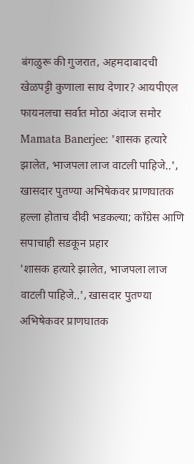बंगळुरू की गुजरात, अहमदाबादची खेळपट्टी कुणाला साथ देणार? आयपीएल फायनलचा सर्वात मोठा अंदाज समोर
Mamata Banerjee: 'शासक हत्यारे झालेत, भाजपला लाज वाटली पाहिजे..', खासदार पुतण्या अभिषेकवर प्राणघातक हल्ला होताच दीदी भडकल्या; काँग्रेस आणि सपाचाही सडकून प्रहार
'शासक हत्यारे झालेत, भाजपला लाज वाटली पाहिजे..', खासदार पुतण्या अभिषेकवर प्राणघातक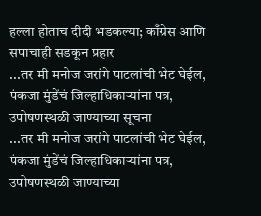हल्ला होताच दीदी भडकल्या; काँग्रेस आणि सपाचाही सडकून प्रहार
...तर मी मनोज जरांगे पाटलांची भेट घेईल, पंकजा मुंडेंचं जिल्हाधिकाऱ्यांना पत्र, उपोषणस्थळी जाण्याच्या सूचना
...तर मी मनोज जरांगे पाटलांची भेट घेईल, पंकजा मुंडेंचं जिल्हाधिकाऱ्यांना पत्र, उपोषणस्थळी जाण्याच्या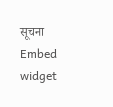सूचना
Embed widget